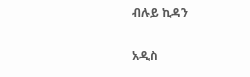ብሉይ ኪዳን

አዲስ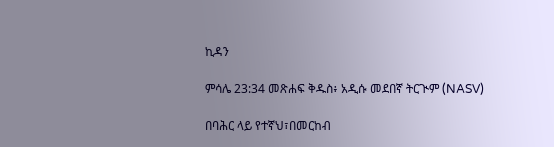ኪዳን

ምሳሌ 23:34 መጽሐፍ ቅዱስ፥ አዲሱ መደበኛ ትርጒም (NASV)

በባሕር ላይ የተኛህ፣በመርከብ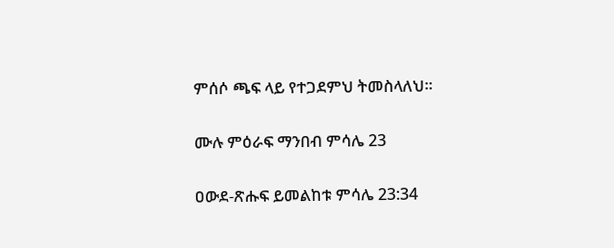ምሰሶ ጫፍ ላይ የተጋደምህ ትመስላለህ።

ሙሉ ምዕራፍ ማንበብ ምሳሌ 23

ዐውደ-ጽሑፍ ይመልከቱ ምሳሌ 23:34